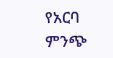የአርባ ምንጭ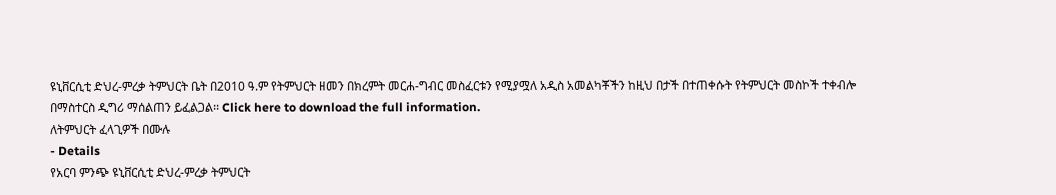ዩኒቨርሲቲ ድህረ-ምረቃ ትምህርት ቤት በ2010 ዓ.ም የትምህርት ዘመን በክረምት መርሐ-ግብር መስፈርቱን የሚያሟለ አዲስ አመልካቾችን ከዚህ በታች በተጠቀሱት የትምህርት መስኮች ተቀብሎ በማስተርስ ዲግሪ ማሰልጠን ይፈልጋል፡፡ Click here to download the full information.
ለትምህርት ፈላጊዎች በሙሉ
- Details
የአርባ ምንጭ ዩኒቨርሲቲ ድህረ-ምረቃ ትምህርት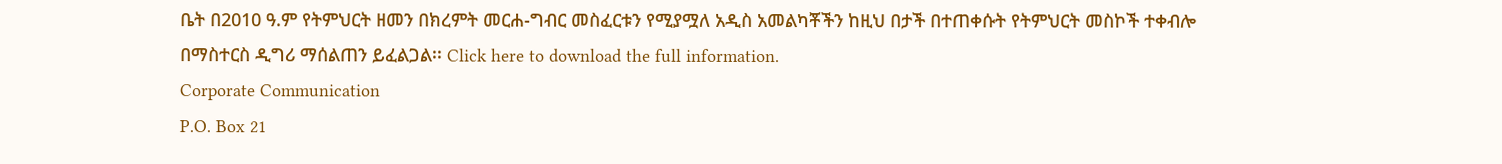ቤት በ2010 ዓ.ም የትምህርት ዘመን በክረምት መርሐ-ግብር መስፈርቱን የሚያሟለ አዲስ አመልካቾችን ከዚህ በታች በተጠቀሱት የትምህርት መስኮች ተቀብሎ በማስተርስ ዲግሪ ማሰልጠን ይፈልጋል፡፡ Click here to download the full information.
Corporate Communication
P.O. Box 21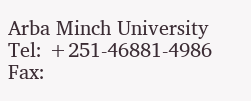Arba Minch University
Tel: +251-46881-4986
Fax: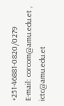+251-46881-0820/0279
E-mail: corcom@amu.edu.et , ictc@amu.edu.et